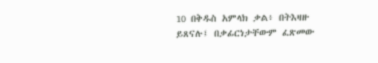10 በቅዱስ አምላክ ቃል፥ በትእዛዙ ይጸናሉ፤ በቃፊርነታቸውም ፈጽመው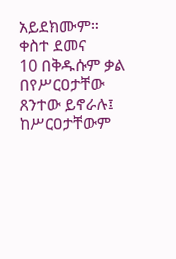አይደክሙም። ቀስተ ደመና
10 በቅዱሱም ቃል በየሥርዐታቸው ጸንተው ይኖራሉ፤ ከሥርዐታቸውም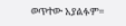ወጥተው አያልፉም።